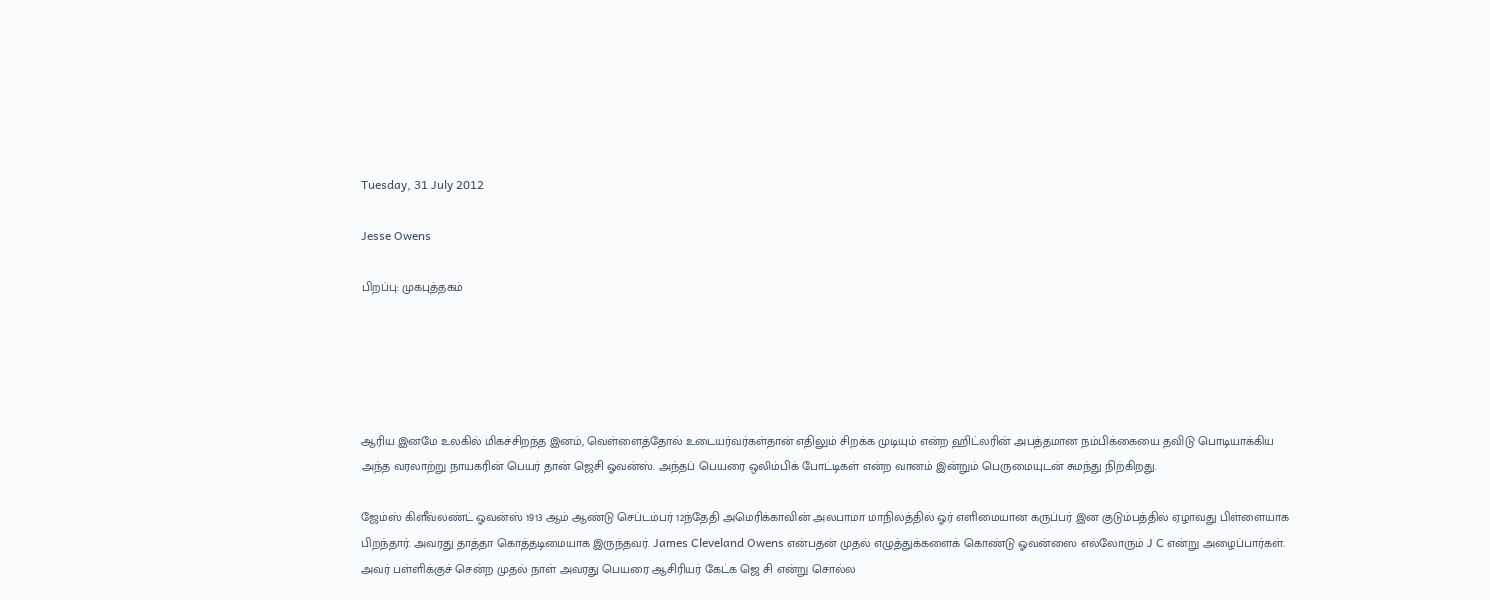Tuesday, 31 July 2012

Jesse Owens

பிறப்பு: முகபுத்தகம்





ஆரிய இனமே உலகில் மிகச்சிறந்த இனம், வெள்ளைத்தோல் உடையர்வர்கள்தான் எதிலும் சிறக்க முடியும் என்ற ஹிட்லரின் அபத்தமான நம்பிக்கையை தவிடு பொடியாக்கிய அந்த வரலாற்று நாயகரின் பெயர் தான் ஜெசி ஓவன்ஸ். அந்தப் பெயரை ஒலிம்பிக் போட்டிகள் என்ற வானம் இன்றும் பெருமையுடன் சுமந்து நிற்கிறது.

ஜேம்ஸ் கிளீவ்லண்ட் ஓவன்ஸ் 1913 ஆம் ஆண்டு செப்டம்பர் 12ந்தேதி அமெரிக்காவின் அலபாமா மாநிலத்தில் ஓர் எளிமையான கருப்பர் இன குடும்பத்தில் ஏழாவது பிள்ளையாக பிறந்தார். அவரது தாத்தா கொத்தடிமையாக இருந்தவர். James Cleveland Owens என்பதன் முதல் எழுத்துக்களைக் கொண்டு ஓவன்ஸை எல்லோரும் J C என்று அழைப்பார்கள். அவர் பள்ளிக்குச் சென்ற முதல் நாள் அவரது பெயரை ஆசிரியர் கேட்க ஜெ சி என்று சொல்ல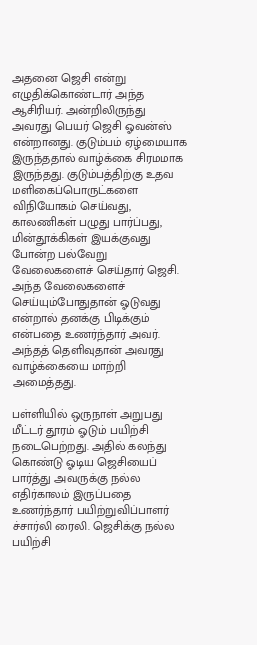அதனை ஜெசி என்று எழுதிக்கொண்டார் அந்த ஆசிரியர். அன்றிலிருந்து அவரது பெயர் ஜெசி ஓவன்ஸ் என்றானது. குடும்பம் ஏழ்மையாக இருந்ததால் வாழ்க்கை சிரமமாக இருந்தது. குடும்பத்திற்கு உதவ மளிகைப்பொருட்களை விநியோகம் செய்வது, காலணிகள் பழுது பார்ப்பது, மின்தூக்கிகள் இயக்குவது போன்ற பல்வேறு வேலைகளைச் செய்தார் ஜெசி. அந்த வேலைகளைச் செய்யும்போதுதான் ஓடுவது என்றால் தனக்கு பிடிக்கும் என்பதை உணர்ந்தார் அவர். அந்தத் தெளிவுதான் அவரது வாழ்க்கையை மாற்றி அமைத்தது.

பள்ளியில் ஒருநாள் அறுபது மீட்டர் தூரம் ஓடும் பயிற்சி நடைபெற்றது. அதில் கலந்து கொண்டு ஓடிய ஜெசியைப் பார்த்து அவருக்கு நல்ல எதிர்காலம் இருப்பதை உணர்ந்தார் பயிற்றுவிப்பாளர் ச்சார்லி ரைலி. ஜெசிக்கு நல்ல பயிற்சி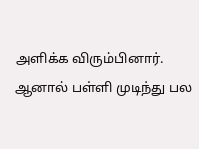அளிக்க விரும்பினார். ஆனால் பள்ளி முடிந்து பல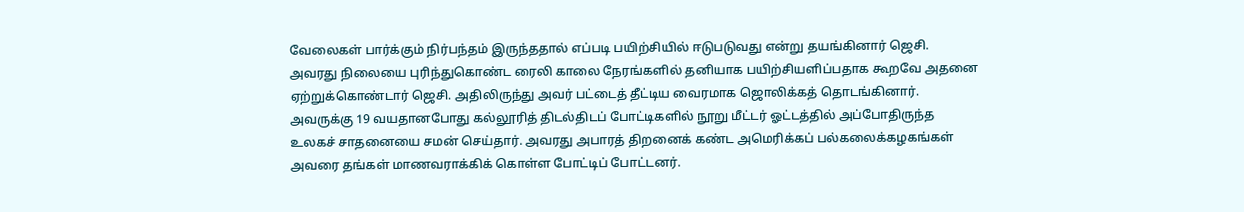வேலைகள் பார்க்கும் நிர்பந்தம் இருந்ததால் எப்படி பயிற்சியில் ஈடுபடுவது என்று தயங்கினார் ஜெசி. அவரது நிலையை புரிந்துகொண்ட ரைலி காலை நேரங்களில் தனியாக பயிற்சியளிப்பதாக கூறவே அதனை ஏற்றுக்கொண்டார் ஜெசி. அதிலிருந்து அவர் பட்டைத் தீட்டிய வைரமாக ஜொலிக்கத் தொடங்கினார். அவருக்கு 19 வயதானபோது கல்லூரித் திடல்திடப் போட்டிகளில் நூறு மீட்டர் ஓட்டத்தில் அப்போதிருந்த உலகச் சாதனையை சமன் செய்தார். அவரது அபாரத் திறனைக் கண்ட அமெரிக்கப் பல்கலைக்கழகங்கள் அவரை தங்கள் மாணவராக்கிக் கொள்ள போட்டிப் போட்டனர்.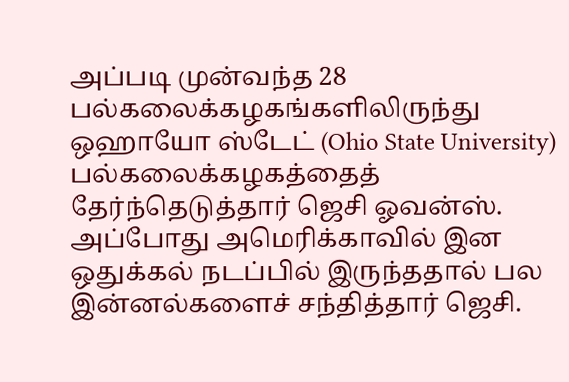அப்படி முன்வந்த 28 பல்கலைக்கழகங்களிலிருந்து ஒஹாயோ ஸ்டேட் (Ohio State University) பல்கலைக்கழகத்தைத் தேர்ந்தெடுத்தார் ஜெசி ஓவன்ஸ். அப்போது அமெரிக்காவில் இன ஒதுக்கல் நடப்பில் இருந்ததால் பல இன்னல்களைச் சந்தித்தார் ஜெசி.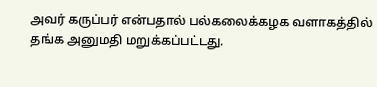அவர் கருப்பர் என்பதால் பல்கலைக்கழக வளாகத்தில் தங்க அனுமதி மறுக்கப்பட்டது.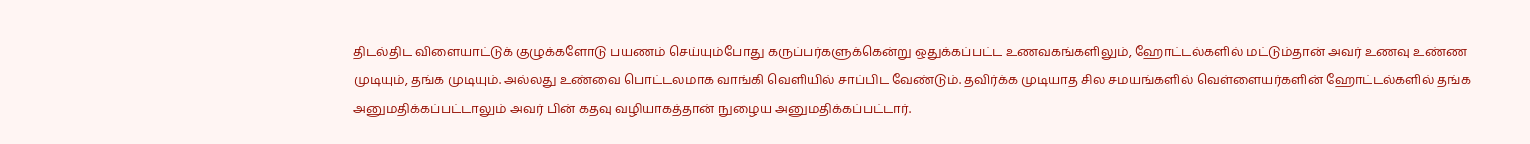திடல்திட விளையாட்டுக் குழுக்களோடு பயணம் செய்யும்போது கருப்பர்களுக்கென்று ஒதுக்கப்பட்ட உணவகங்களிலும், ஹோட்டல்களில் மட்டும்தான் அவர் உணவு உண்ண முடியும், தங்க முடியும். அல்லது உண்வை பொட்டலமாக வாங்கி வெளியில் சாப்பிட வேண்டும். தவிர்க்க முடியாத சில சமயங்களில் வெள்ளையர்களின் ஹோட்டல்களில் தங்க அனுமதிக்கப்பட்டாலும் அவர் பின் கதவு வழியாகத்தான் நுழைய அனுமதிக்கப்பட்டார்.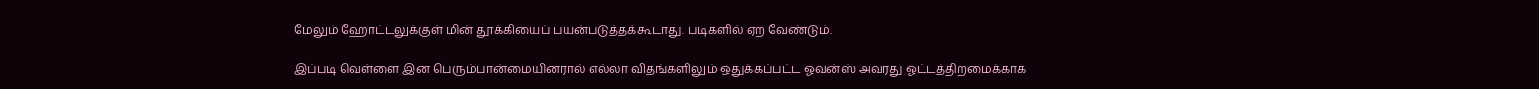மேலும் ஹோட்டலுக்குள் மின் தூக்கியைப் பயன்படுத்தக்கூடாது. படிகளில் ஏற வேண்டும்.

இப்படி வெள்ளை இன பெரும்பான்மையினரால் எல்லா விதங்களிலும் ஒதுக்கப்பட்ட ஓவன்ஸ் அவரது ஓட்டத்திறமைக்காக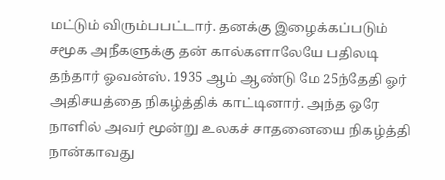மட்டும் விரும்பபட்டார். தனக்கு இழைக்கப்படும் சமூக அநீகளுக்கு தன் கால்களாலேயே பதிலடி தந்தார் ஓவன்ஸ். 1935 ஆம் ஆண்டு மே 25ந்தேதி ஓர் அதிசயத்தை நிகழ்த்திக் காட்டினார். அந்த ஒரே நாளில் அவர் மூன்று உலகச் சாதனையை நிகழ்த்தி நான்காவது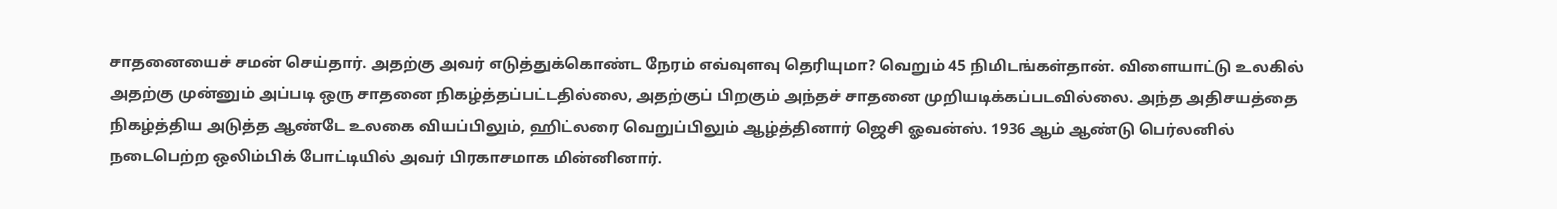சாதனையைச் சமன் செய்தார். அதற்கு அவர் எடுத்துக்கொண்ட நேரம் எவ்வுளவு தெரியுமா? வெறும் 45 நிமிடங்கள்தான். விளையாட்டு உலகில் அதற்கு முன்னும் அப்படி ஒரு சாதனை நிகழ்த்தப்பட்டதில்லை, அதற்குப் பிறகும் அந்தச் சாதனை முறியடிக்கப்படவில்லை. அந்த அதிசயத்தை நிகழ்த்திய அடுத்த ஆண்டே உலகை வியப்பிலும், ஹிட்லரை வெறுப்பிலும் ஆழ்த்தினார் ஜெசி ஓவன்ஸ். 1936 ஆம் ஆண்டு பெர்லனில் நடைபெற்ற ஒலிம்பிக் போட்டியில் அவர் பிரகாசமாக மின்னினார்.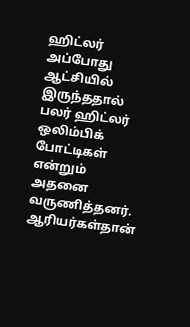ஹிட்லர் அப்போது ஆட்சியில் இருந்ததால் பலர் ஹிட்லர் ஒலிம்பிக் போட்டிகள் என்றும் அதனை வருணித்தனர். ஆரியர்கள்தான்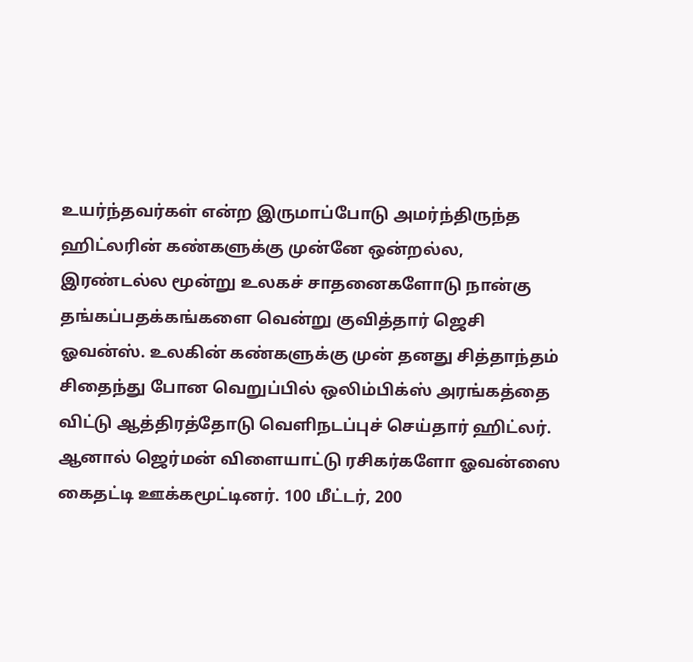உயர்ந்தவர்கள் என்ற இருமாப்போடு அமர்ந்திருந்த ஹிட்லரின் கண்களுக்கு முன்னே ஒன்றல்ல, இரண்டல்ல மூன்று உலகச் சாதனைகளோடு நான்கு தங்கப்பதக்கங்களை வென்று குவித்தார் ஜெசி ஓவன்ஸ். உலகின் கண்களுக்கு முன் தனது சித்தாந்தம் சிதைந்து போன வெறுப்பில் ஒலிம்பிக்ஸ் அரங்கத்தை விட்டு ஆத்திரத்தோடு வெளிநடப்புச் செய்தார் ஹிட்லர். ஆனால் ஜெர்மன் விளையாட்டு ரசிகர்களோ ஓவன்ஸை கைதட்டி ஊக்கமூட்டினர். 100 மீட்டர், 200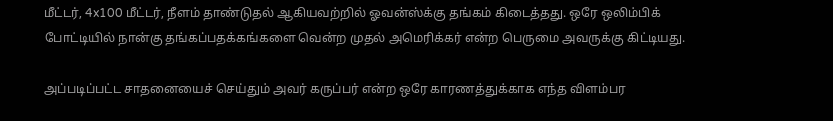மீட்டர், 4x100 மீட்டர், நீளம் தாண்டுதல் ஆகியவற்றில் ஓவன்ஸ்க்கு தங்கம் கிடைத்தது. ஒரே ஒலிம்பிக் போட்டியில் நான்கு தங்கப்பதக்கங்களை வென்ற முதல் அமெரிக்கர் என்ற பெருமை அவருக்கு கிட்டியது.

அப்படிப்பட்ட சாதனையைச் செய்தும் அவர் கருப்பர் என்ற ஒரே காரணத்துக்காக எந்த விளம்பர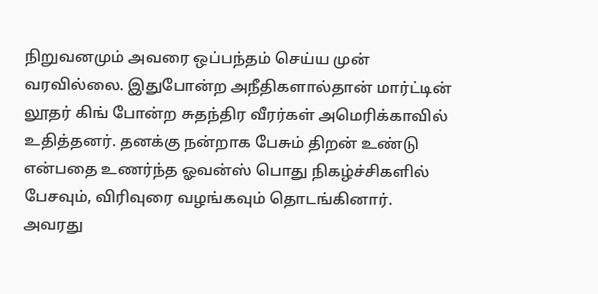நிறுவனமும் அவரை ஒப்பந்தம் செய்ய முன் வரவில்லை. இதுபோன்ற அநீதிகளால்தான் மார்ட்டின் லூதர் கிங் போன்ற சுதந்திர வீரர்கள் அமெரிக்காவில் உதித்தனர். தனக்கு நன்றாக பேசும் திறன் உண்டு என்பதை உணர்ந்த ஓவன்ஸ் பொது நிகழ்ச்சிகளில் பேசவும், விரிவுரை வழங்கவும் தொடங்கினார். அவரது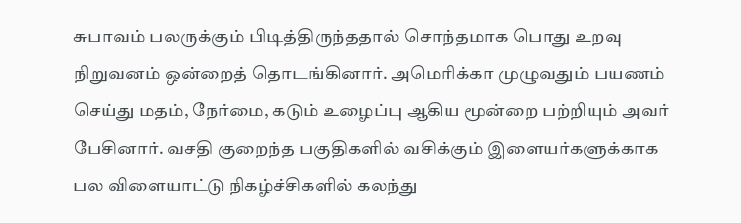சுபாவம் பலருக்கும் பிடித்திருந்ததால் சொந்தமாக பொது உறவு நிறுவனம் ஒன்றைத் தொடங்கினார். அமெரிக்கா முழுவதும் பயணம் செய்து மதம், நேர்மை, கடும் உழைப்பு ஆகிய மூன்றை பற்றியும் அவர் பேசினார். வசதி குறைந்த பகுதிகளில் வசிக்கும் இளையர்களுக்காக பல விளையாட்டு நிகழ்ச்சிகளில் கலந்து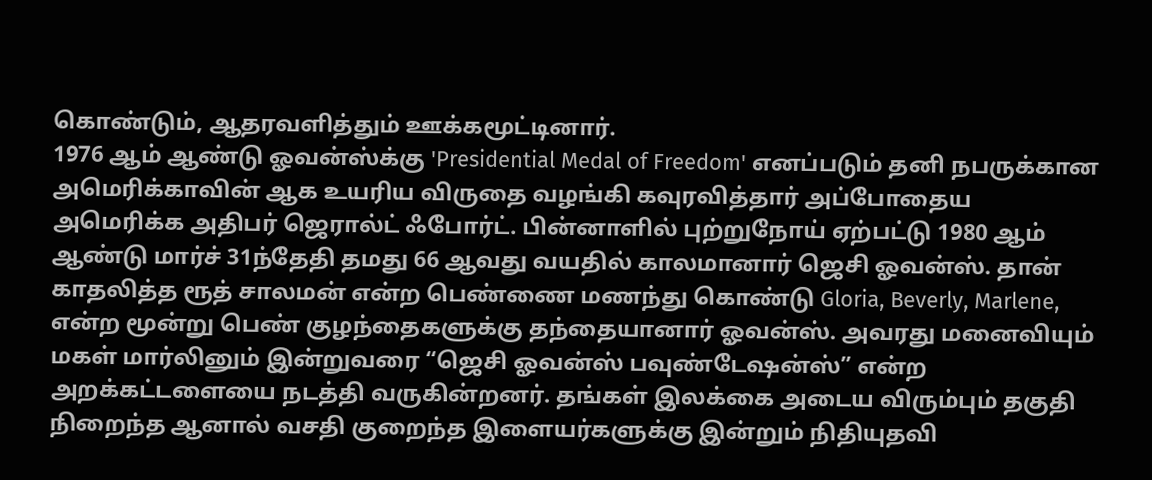கொண்டும், ஆதரவளித்தும் ஊக்கமூட்டினார்.
1976 ஆம் ஆண்டு ஓவன்ஸ்க்கு 'Presidential Medal of Freedom' எனப்படும் தனி நபருக்கான அமெரிக்காவின் ஆக உயரிய விருதை வழங்கி கவுரவித்தார் அப்போதைய அமெரிக்க அதிபர் ஜெரால்ட் ஃபோர்ட். பின்னாளில் புற்றுநோய் ஏற்பட்டு 1980 ஆம் ஆண்டு மார்ச் 31ந்தேதி தமது 66 ஆவது வயதில் காலமானார் ஜெசி ஓவன்ஸ். தான் காதலித்த ரூத் சாலமன் என்ற பெண்ணை மணந்து கொண்டு Gloria, Beverly, Marlene, என்ற மூன்று பெண் குழந்தைகளுக்கு தந்தையானார் ஓவன்ஸ். அவரது மனைவியும் மகள் மார்லினும் இன்றுவரை “ஜெசி ஓவன்ஸ் பவுண்டேஷன்ஸ்” என்ற அறக்கட்டளையை நடத்தி வருகின்றனர். தங்கள் இலக்கை அடைய விரும்பும் தகுதி நிறைந்த ஆனால் வசதி குறைந்த இளையர்களுக்கு இன்றும் நிதியுதவி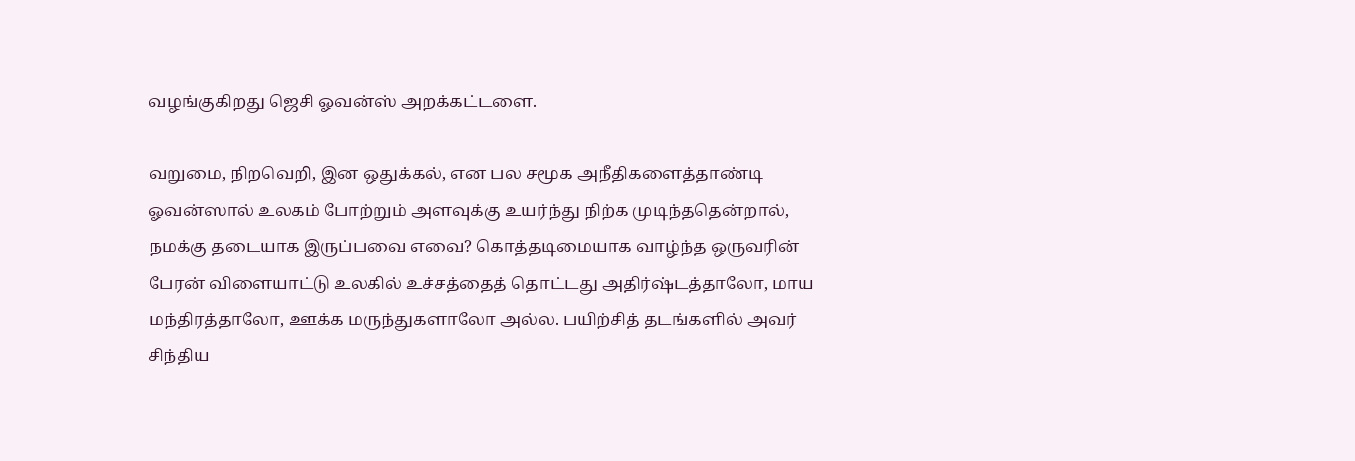வழங்குகிறது ஜெசி ஓவன்ஸ் அறக்கட்டளை.

வறுமை, நிறவெறி, இன ஒதுக்கல், என பல சமூக அநீதிகளைத்தாண்டி ஓவன்ஸால் உலகம் போற்றும் அளவுக்கு உயர்ந்து நிற்க முடிந்ததென்றால், நமக்கு தடையாக இருப்பவை எவை? கொத்தடிமையாக வாழ்ந்த ஒருவரின் பேரன் விளையாட்டு உலகில் உச்சத்தைத் தொட்டது அதிர்ஷ்டத்தாலோ, மாய மந்திரத்தாலோ, ஊக்க மருந்துகளாலோ அல்ல. பயிற்சித் தடங்களில் அவர் சிந்திய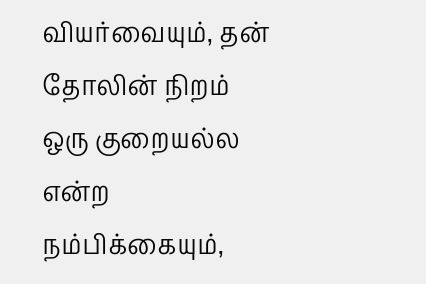வியர்வையும், தன் தோலின் நிறம் ஒரு குறையல்ல என்ற நம்பிக்கையும்,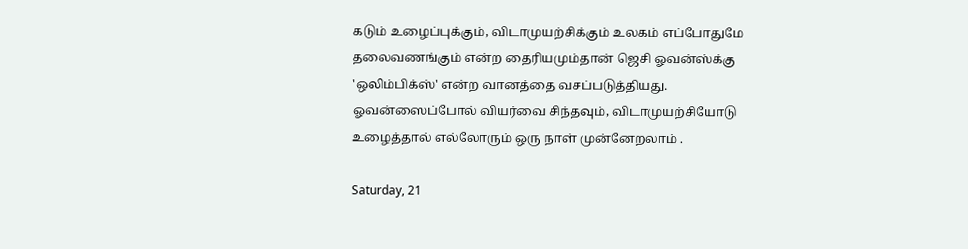கடும் உழைப்புக்கும், விடாமுயற்சிக்கும் உலகம் எப்போதுமே தலைவணங்கும் என்ற தைரியமும்தான் ஜெசி ஓவன்ஸ்க்கு 'ஒலிம்பிக்ஸ்' என்ற வானத்தை வசப்படுத்தியது. ஓவன்ஸைப்போல் வியர்வை சிந்தவும், விடாமுயற்சியோடு உழைத்தால் எல்லோரும் ஒரு நாள் முன்னேறலாம் .

Saturday, 21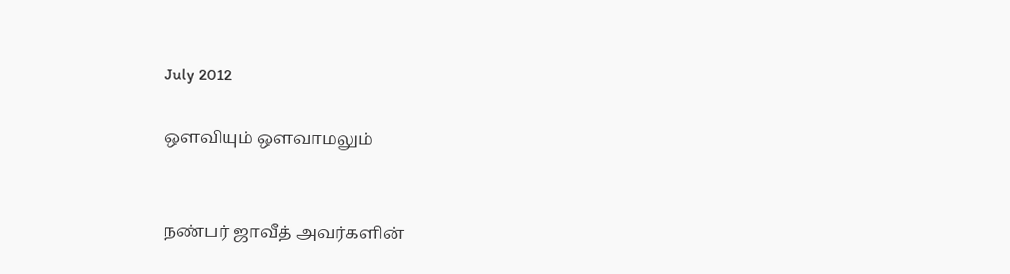July 2012

ஒளவியும் ஒளவாமலும்


நண்பர் ஜாவீத் அவர்களின்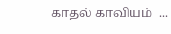காதல் காவியம்  ...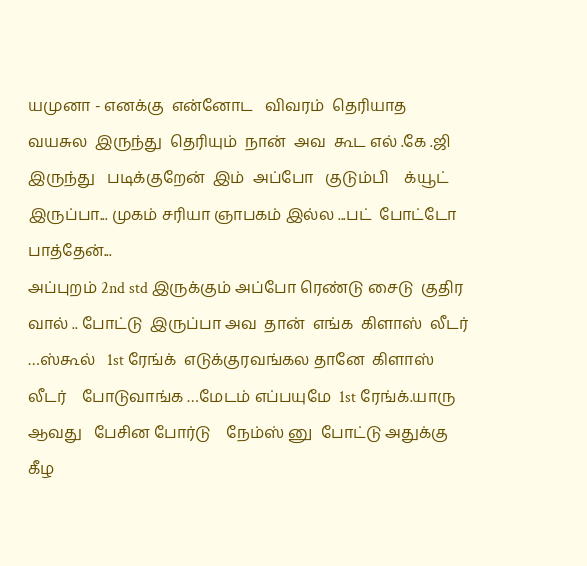யமுனா - எனக்கு  என்னோட   விவரம்  தெரியாத  வயசுல  இருந்து  தெரியும்  நான்  அவ  கூட எல் .கே .ஜி     இருந்து   படிக்குறேன்  இம்  அப்போ   குடும்பி    க்யூட்   இருப்பா... முகம் சரியா ஞாபகம் இல்ல ...பட்  போட்டோ   பாத்தேன்...
அப்புறம் 2nd std இருக்கும் அப்போ ரெண்டு சைடு  குதிர  வால் .. போட்டு  இருப்பா அவ  தான்  எங்க  கிளாஸ்  லீடர் …ஸ்கூல்   1st ரேங்க்  எடுக்குரவங்கல தானே  கிளாஸ் லீடர்    போடுவாங்க …மேடம் எப்பயுமே  1st ரேங்க்.யாரு ஆவது   பேசின போர்டு    நேம்ஸ் னு  போட்டு அதுக்கு  கீழ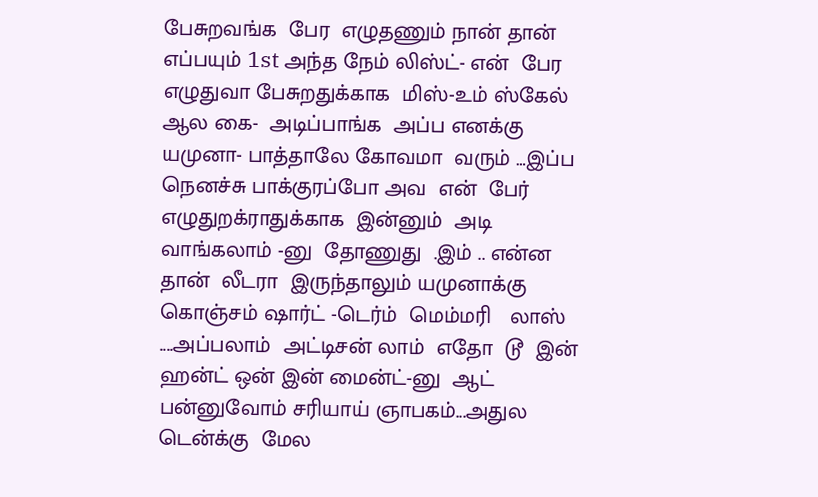பேசுறவங்க  பேர  எழுதணும் நான் தான் எப்பயும் 1st அந்த நேம் லிஸ்ட்- என்  பேர   எழுதுவா பேசுறதுக்காக  மிஸ்-உம் ஸ்கேல் ஆல கை-  அடிப்பாங்க  அப்ப எனக்கு  யமுனா- பாத்தாலே கோவமா  வரும் …இப்ப நெனச்சு பாக்குரப்போ அவ  என்  பேர் எழுதுறக்ராதுக்காக  இன்னும்  அடி  வாங்கலாம் -னு  தோணுது  .இம் .. என்ன  தான்  லீடரா  இருந்தாலும் யமுனாக்கு  கொஞ்சம் ஷார்ட் -டெர்ம்  மெம்மரி   லாஸ் ....அப்பலாம்  அட்டிசன் லாம்  எதோ  டூ  இன்  ஹன்ட் ஒன் இன் மைன்ட்-னு  ஆட் பன்னுவோம் சரியாய் ஞாபகம்...அதுல டென்க்கு  மேல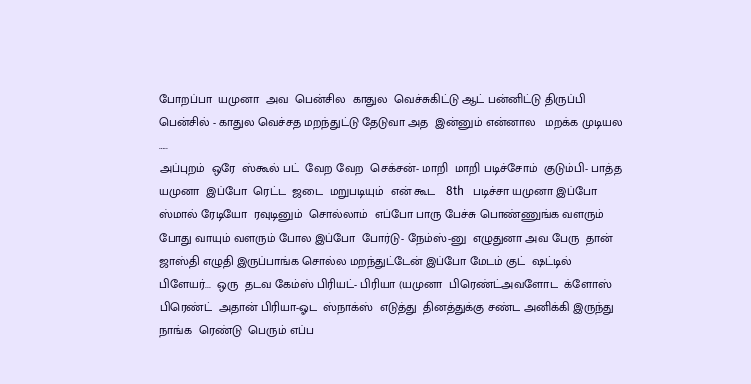போறப்பா  யமுனா  அவ  பென்சில  காதுல  வெச்சுகிட்டு ஆட் பன்னிட்டு திருப்பி  பென்சில் - காதுல வெச்சத மறந்துட்டு தேடுவா அத  இன்னும் என்னால   மறக்க முடியல …..
அப்புறம்  ஒரே  ஸ்கூல் பட்  வேற வேற  செக்சன்- மாறி  மாறி படிச்சோம்  குடும்பி- பாத்த யமுனா  இப்போ  ரெட்ட  ஜடை  மறுபடியும்  என் கூட   8th   படிச்சா யமுனா இப்போ  ஸ்மால் ரேடியோ  ரவுடினும்  சொல்லாம்  எப்போ பாரு பேச்சு பொண்ணுங்க வளரும் போது வாயும் வளரும் போல இப்போ  போர்டு- நேம்ஸ்-னு  எழுதுனா அவ பேரு  தான் ஜாஸ்தி எழுதி இருப்பாங்க சொல்ல மறந்துட்டேன் இப்போ மேடம் குட்  ஷட்டில் பிளேயர்...  ஒரு  தடவ கேம்ஸ் பிரியட்- பிரியா (யமுனா  பிரெண்ட்அவளோட  க்ளோஸ்  பிரெண்ட்  அதான் பிரியா-ஓட  ஸ்நாக்ஸ்  எடுத்து  தினத்துக்கு சண்ட அனிக்கி இருந்து  நாங்க  ரெண்டு  பெரும் எப்ப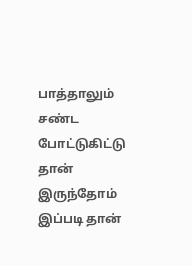பாத்தாலும்  சண்ட  போட்டுகிட்டு  தான்  இருந்தோம் இப்படி தான்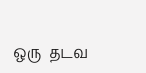ஒரு  தடவ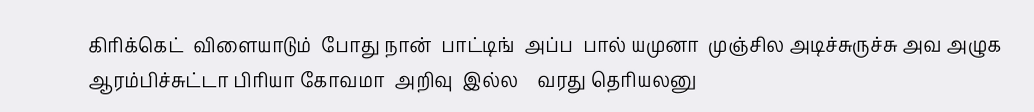கிரிக்கெட்  விளையாடும்  போது நான்  பாட்டிங்  அப்ப  பால் யமுனா  முஞ்சில அடிச்சுருச்சு அவ அழுக ஆரம்பிச்சுட்டா பிரியா கோவமா  அறிவு  இல்ல    வரது தெரியலனு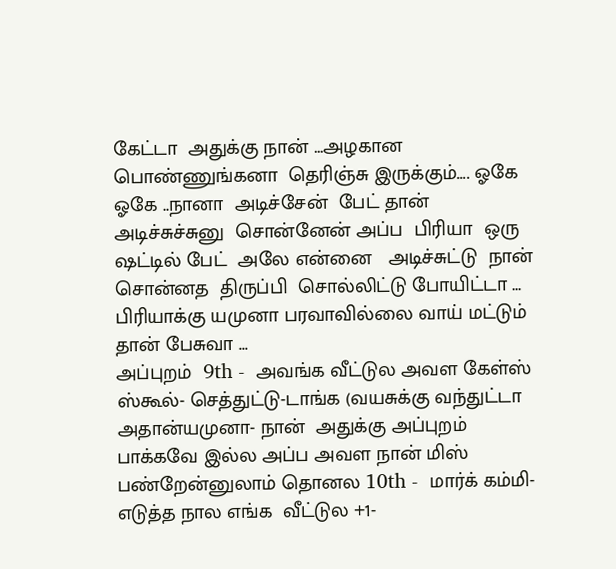கேட்டா  அதுக்கு நான் ...அழகான பொண்ணுங்கனா  தெரிஞ்சு இருக்கும்.... ஓகே ஓகே ..நானா  அடிச்சேன்  பேட் தான் அடிச்சுச்சுனு  சொன்னேன் அப்ப  பிரியா  ஒரு  ஷட்டில் பேட்  அலே என்னை   அடிச்சுட்டு  நான்  சொன்னத  திருப்பி  சொல்லிட்டு போயிட்டா ... பிரியாக்கு யமுனா பரவாவில்லை வாய் மட்டும் தான் பேசுவா ...
அப்புறம்  9th -  அவங்க வீட்டுல அவள கேள்ஸ் ஸ்கூல்- செத்துட்டு-டாங்க (வயசுக்கு வந்துட்டா அதான்யமுனா- நான்  அதுக்கு அப்புறம் பாக்கவே இல்ல அப்ப அவள நான் மிஸ் பண்றேன்னுலாம் தொனல 10th -  மார்க் கம்மி-  எடுத்த நால எங்க  வீட்டுல +1-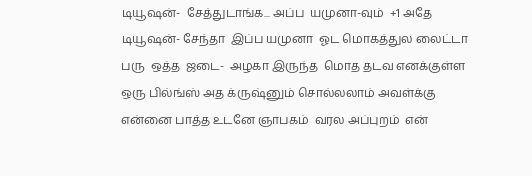டியூஷன்-  சேத்துடாங்க... அப்ப  யமுனா-வும்  +1 அதே டியூஷன்- சேந்தா  இப்ப யமுனா  ஓட மொகத்துல லைட்டா  பரு  ஒத்த  ஜடை-  அழகா இருந்த  மொத தடவ எனக்குள்ள ஒரு பில்ங்ஸ் அத க்ருஷ்னும் சொல்லலாம் அவள்க்கு என்னை பாத்த உடனே ஞாபகம்  வரல அப்புறம்  என்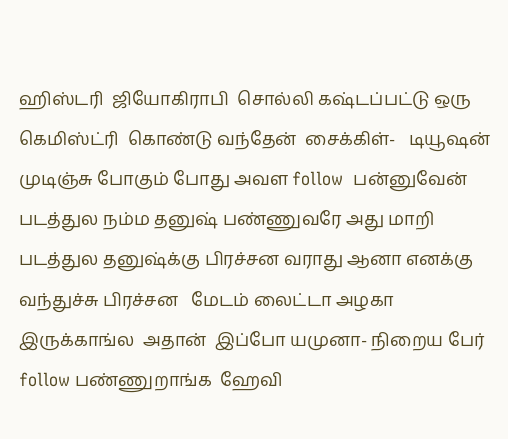ஹிஸ்டரி  ஜியோகிராபி  சொல்லி கஷ்டப்பட்டு ஒரு கெமிஸ்ட்ரி  கொண்டு வந்தேன்  சைக்கிள்-   டியூஷன் முடிஞ்சு போகும் போது அவள follow  பன்னுவேன்  படத்துல நம்ம தனுஷ் பண்ணுவரே அது மாறி  படத்துல தனுஷ்க்கு பிரச்சன வராது ஆனா எனக்கு வந்துச்சு பிரச்சன   மேடம் லைட்டா அழகா இருக்காங்ல  அதான்  இப்போ யமுனா- நிறைய பேர்  follow பண்ணுறாங்க  ஹேவி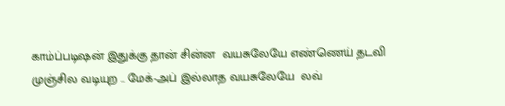காம்ப்படிஷன் இதுக்கு தான் சின்ன  வயசுலேயே எண்ணெய் தடவி முஞ்சில வடியுற .. மேக்-அப் இல்லாத வயசுலேயே  லவ்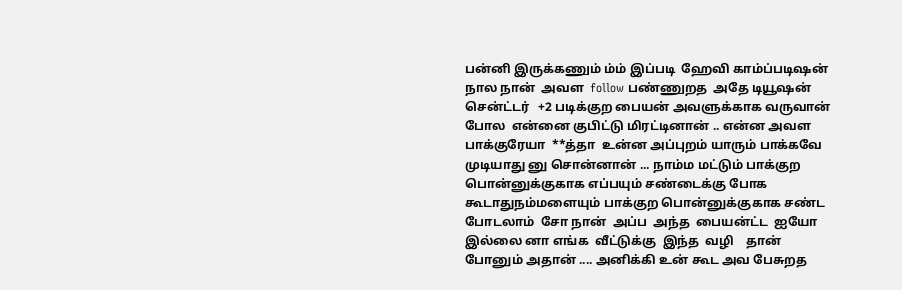பன்னி இருக்கணும் ம்ம் இப்படி  ஹேவி காம்ப்படிஷன் நால நான்  அவள  follow பண்ணுறத  அதே டியூஷன் சென்ட்டர்   +2 படிக்குற பையன் அவளுக்காக வருவான் போல  என்னை குபிட்டு மிரட்டினான் .. என்ன அவள பாக்குரேயா  **த்தா  உன்ன அப்புறம் யாரும் பாக்கவே  முடியாது னு சொன்னான் ... நாம்ம மட்டும் பாக்குற பொன்னுக்குகாக எப்பயும் சண்டைக்கு போக கூடாதுநம்மளையும் பாக்குற பொன்னுக்குகாக சண்ட  போடலாம்  சோ நான்  அப்ப  அந்த  பையன்ட்ட  ஐயோ  இல்லை னா எங்க  வீட்டுக்கு  இந்த  வழி    தான்  போனும் அதான் .... அனிக்கி உன் கூட அவ பேசுறத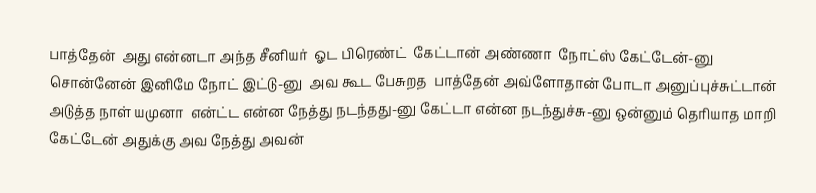பாத்தேன்  அது என்னடா அந்த சீனியர்  ஓட பிரெண்ட்  கேட்டான் அண்ணா  நோட்ஸ் கேட்டேன்-னு  சொன்னேன் இனிமே நோட் இட்டு-னு  அவ கூட பேசுறத  பாத்தேன் அவ்ளோதான் போடா அனுப்புச்சுட்டான்  அடுத்த நாள் யமுனா  என்ட்ட என்ன நேத்து நடந்தது-னு கேட்டா என்ன நடந்துச்சு-னு ஒன்னும் தெரியாத மாறி கேட்டேன் அதுக்கு அவ நேத்து அவன்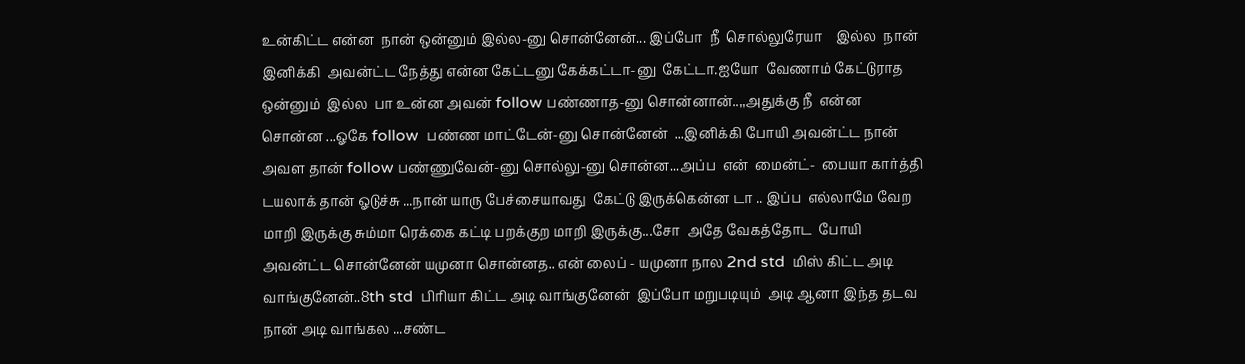உன்கிட்ட என்ன  நான் ஒன்னும் இல்ல-னு சொன்னேன்... இப்போ  நீ  சொல்லுரேயா    இல்ல  நான்  இனிக்கி  அவன்ட்ட நேத்து என்ன கேட்டனு கேக்கட்டா-னு  கேட்டா.ஐயோ  வேணாம் கேட்டுராத  ஒன்னும்  இல்ல  பா உன்ன அவன் follow பண்ணாத-னு சொன்னான்..,,அதுக்கு நீ  என்ன சொன்ன ...ஓகே follow  பண்ண மாட்டேன்-னு சொன்னேன்  ...இனிக்கி போயி அவன்ட்ட நான் அவள தான் follow பண்ணுவேன்-னு சொல்லு-னு சொன்ன...அப்ப  என்  மைன்ட்-  பையா கார்த்தி டயலாக் தான் ஓடுச்சு ...நான் யாரு பேச்சையாவது  கேட்டு இருக்கென்ன டா .. இப்ப  எல்லாமே வேற மாறி இருக்கு சும்மா ரெக்கை கட்டி பறக்குற மாறி இருக்கு...சோ  அதே வேகத்தோட  போயி அவன்ட்ட சொன்னேன் யமுனா சொன்னத.. என் லைப் - யமுனா நால 2nd std  மிஸ் கிட்ட அடி வாங்குனேன்..8th std  பிரியா கிட்ட அடி வாங்குனேன்  இப்போ மறுபடியும்  அடி ஆனா இந்த தடவ நான் அடி வாங்கல ...சண்ட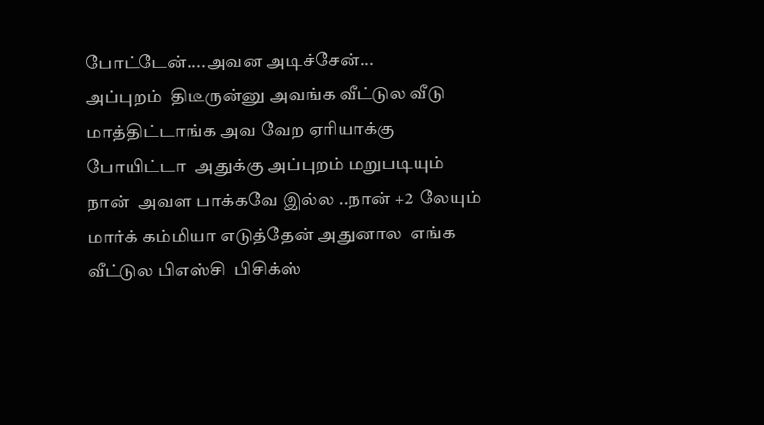போட்டேன்....அவன அடிச்சேன்...
அப்புறம்  திடீருன்னு அவங்க வீட்டுல வீடு மாத்திட்டாங்க அவ வேற ஏரியாக்கு போயிட்டா  அதுக்கு அப்புறம் மறுபடியும் நான்  அவள பாக்கவே இல்ல ..நான் +2  லேயும் மார்க் கம்மியா எடுத்தேன் அதுனால  எங்க வீட்டுல பிஎஸ்சி  பிசிக்ஸ்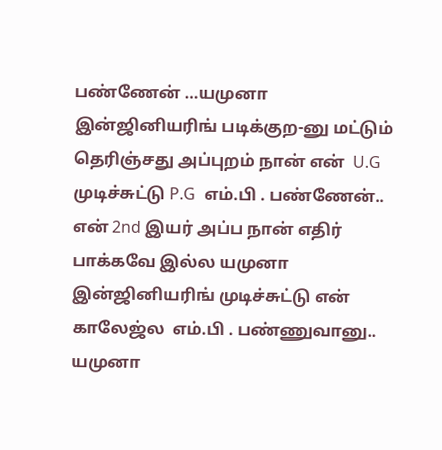பண்ணேன் …யமுனா இன்ஜினியரிங் படிக்குற-னு மட்டும் தெரிஞ்சது அப்புறம் நான் என்  U.G முடிச்சுட்டு P.G  எம்.பி . பண்ணேன்.. என் 2nd இயர் அப்ப நான் எதிர் பாக்கவே இல்ல யமுனா இன்ஜினியரிங் முடிச்சுட்டு என் காலேஜ்ல  எம்.பி . பண்ணுவானு.. யமுனா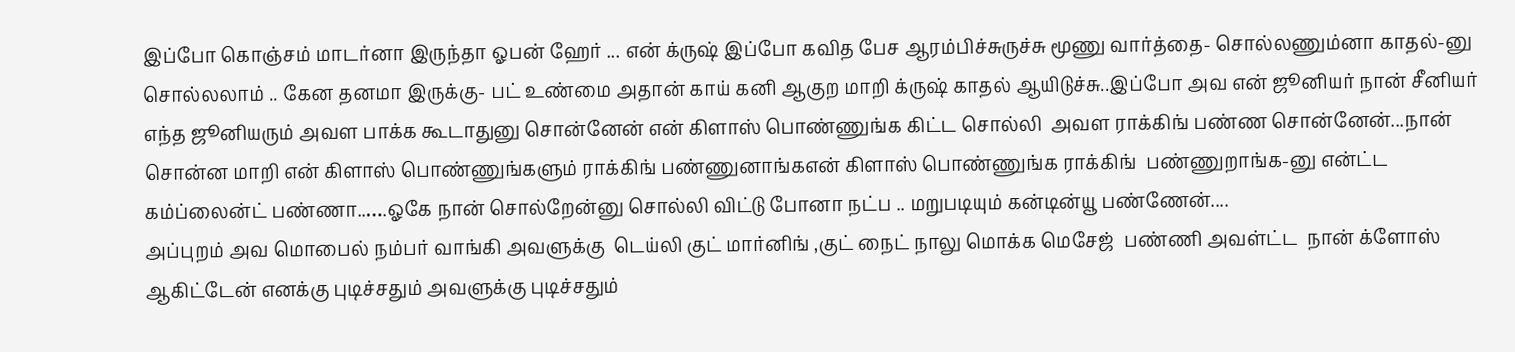இப்போ கொஞ்சம் மாடர்னா இருந்தா ஓபன் ஹேர் ... என் க்ருஷ் இப்போ கவித பேச ஆரம்பிச்சுருச்சு மூணு வார்த்தை- சொல்லணும்னா காதல்-னு சொல்லலாம் .. கேன தனமா இருக்கு- பட் உண்மை அதான் காய் கனி ஆகுற மாறி க்ருஷ் காதல் ஆயிடுச்சு..இப்போ அவ என் ஜூனியர் நான் சீனியர் எந்த ஜூனியரும் அவள பாக்க கூடாதுனு சொன்னேன் என் கிளாஸ் பொண்ணுங்க கிட்ட சொல்லி  அவள ராக்கிங் பண்ண சொன்னேன்...நான் சொன்ன மாறி என் கிளாஸ் பொண்ணுங்களும் ராக்கிங் பண்ணுனாங்கஎன் கிளாஸ் பொண்ணுங்க ராக்கிங்  பண்ணுறாங்க-னு என்ட்ட கம்ப்லைன்ட் பண்ணா..….ஓகே நான் சொல்றேன்னு சொல்லி விட்டு போனா நட்ப .. மறுபடியும் கன்டின்யூ பண்ணேன்....
அப்புறம் அவ மொபைல் நம்பர் வாங்கி அவளுக்கு  டெய்லி குட் மார்னிங் ,குட் நைட் நாலு மொக்க மெசேஜ்  பண்ணி அவள்ட்ட  நான் க்ளோஸ் ஆகிட்டேன் எனக்கு புடிச்சதும் அவளுக்கு புடிச்சதும்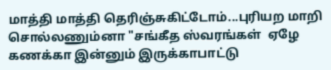மாத்தி மாத்தி தெரிஞ்சுகிட்டோம்...புரியற மாறி சொல்லணும்னா "சங்கீத ஸ்வரங்கள்  ஏழே  கணக்கா இன்னும் இருக்காபாட்டு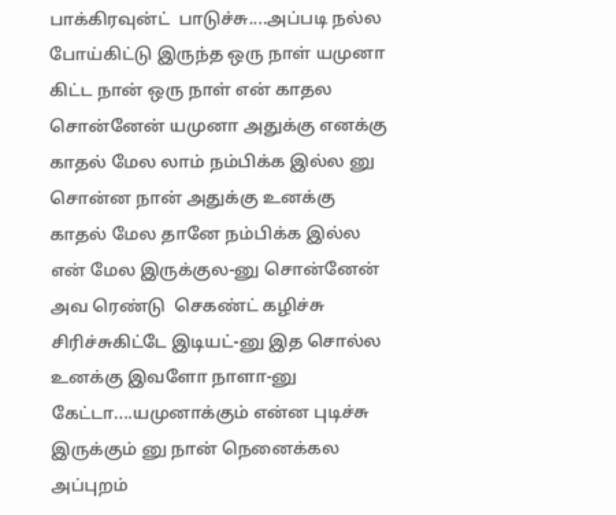பாக்கிரவுன்ட்  பாடுச்சு....அப்படி நல்ல போய்கிட்டு இருந்த ஒரு நாள் யமுனா கிட்ட நான் ஒரு நாள் என் காதல சொன்னேன் யமுனா அதுக்கு எனக்கு காதல் மேல லாம் நம்பிக்க இல்ல னு சொன்ன நான் அதுக்கு உனக்கு காதல் மேல தானே நம்பிக்க இல்ல என் மேல இருக்குல-னு சொன்னேன் அவ ரெண்டு  செகண்ட் கழிச்சு சிரிச்சுகிட்டே இடியட்-னு இத சொல்ல உனக்கு இவளோ நாளா-னு கேட்டா....யமுனாக்கும் என்ன புடிச்சு இருக்கும் னு நான் நெனைக்கல  அப்புறம்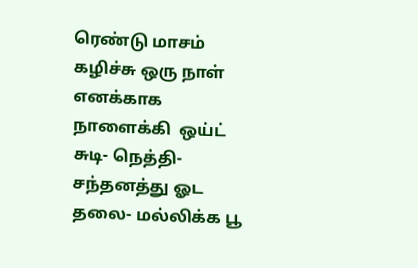ரெண்டு மாசம் கழிச்சு ஒரு நாள் எனக்காக நாளைக்கி  ஒய்ட்  சுடி- நெத்தி- சந்தனத்து ஓட தலை- மல்லிக்க பூ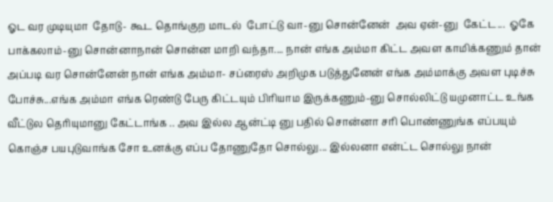ஓட வர முடியுமா  தோடு- கூட தொங்குற மாடல்  போட்டு வா-னு சொன்னேன்  அவ ஏன்-னு  கேட்ட...  ஓகே பாக்கலாம்-னு சொன்னாநான் சொன்ன மாறி வந்தா.... நான் எங்க அம்மா கிட்ட அவள காமிக்கணும் தான் அப்படி வர சொன்னேன் நான் எங்க அம்மா- சப்ரைஸ் அறிமுக படுத்துனேன் எங்க அம்மாக்கு அவள புடிச்சு போச்சு...எங்க அம்மா எங்க ரெண்டு பேரு கிட்டயும் பிரியாம இருக்கணும்-னு சொல்லிட்டு யமுனாட்ட உங்க வீட்டுல தெரியுமானு கேட்டாங்க .. அவ இல்ல ஆன்ட்டி னு பதில் சொன்னா சரி பொண்ணுங்க எப்பயும் கொஞ்ச பயபுடுவாங்க சோ உனக்கு எப்ப தோணுதோ சொல்லு... இல்லனா என்ட்ட சொல்லு நான்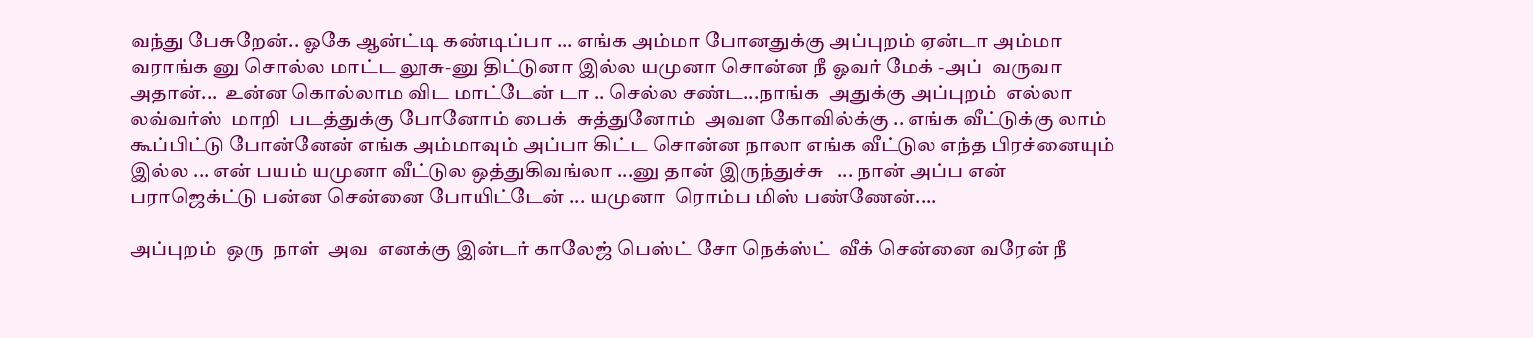வந்து பேசுறேன்.. ஓகே ஆன்ட்டி கண்டிப்பா ... எங்க அம்மா போனதுக்கு அப்புறம் ஏன்டா அம்மா வராங்க னு சொல்ல மாட்ட லூசு-னு திட்டுனா இல்ல யமுனா சொன்ன நீ ஓவர் மேக் -அப்  வருவா அதான்...  உன்ன கொல்லாம விட மாட்டேன் டா .. செல்ல சண்ட...நாங்க  அதுக்கு அப்புறம்  எல்லா  லவ்வர்ஸ்  மாறி  படத்துக்கு போனோம் பைக்  சுத்துனோம்  அவள கோவில்க்கு .. எங்க வீட்டுக்கு லாம் கூப்பிட்டு போன்னேன் எங்க அம்மாவும் அப்பா கிட்ட சொன்ன நாலா எங்க வீட்டுல எந்த பிரச்னையும் இல்ல ... என் பயம் யமுனா வீட்டுல ஒத்துகிவங்லா ...னு தான் இருந்துச்சு   ... நான் அப்ப என் பராஜெக்ட்டு பன்ன சென்னை போயிட்டேன் ... யமுனா  ரொம்ப மிஸ் பண்ணேன்....

அப்புறம்  ஒரு  நாள்  அவ  எனக்கு இன்டர் காலேஜ் பெஸ்ட் சோ நெக்ஸ்ட்  வீக் சென்னை வரேன் நீ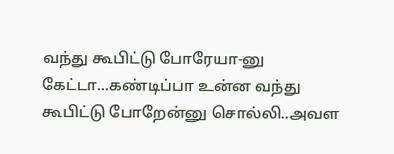வந்து கூபிட்டு போரேயா-னு  கேட்டா...கண்டிப்பா உன்ன வந்து கூபிட்டு போறேன்னு சொல்லி..அவள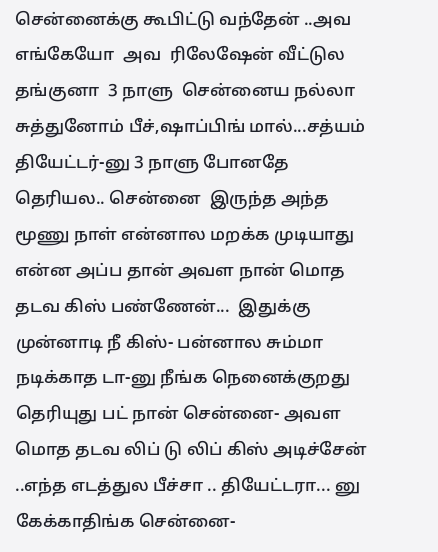சென்னைக்கு கூபிட்டு வந்தேன் ..அவ எங்கேயோ  அவ  ரிலேஷேன் வீட்டுல தங்குனா  3 நாளு  சென்னைய நல்லா சுத்துனோம் பீச்,ஷாப்பிங் மால்...சத்யம்  தியேட்டர்-னு 3 நாளு போனதே  தெரியல.. சென்னை  இருந்த அந்த மூணு நாள் என்னால மறக்க முடியாது என்ன அப்ப தான் அவள நான் மொத தடவ கிஸ் பண்ணேன்...  இதுக்கு முன்னாடி நீ கிஸ்- பன்னால சும்மா நடிக்காத டா-னு நீங்க நெனைக்குறது தெரியுது பட் நான் சென்னை- அவள மொத தடவ லிப் டு லிப் கிஸ் அடிச்சேன் ..எந்த எடத்துல பீச்சா .. தியேட்டரா... னு கேக்காதிங்க சென்னை-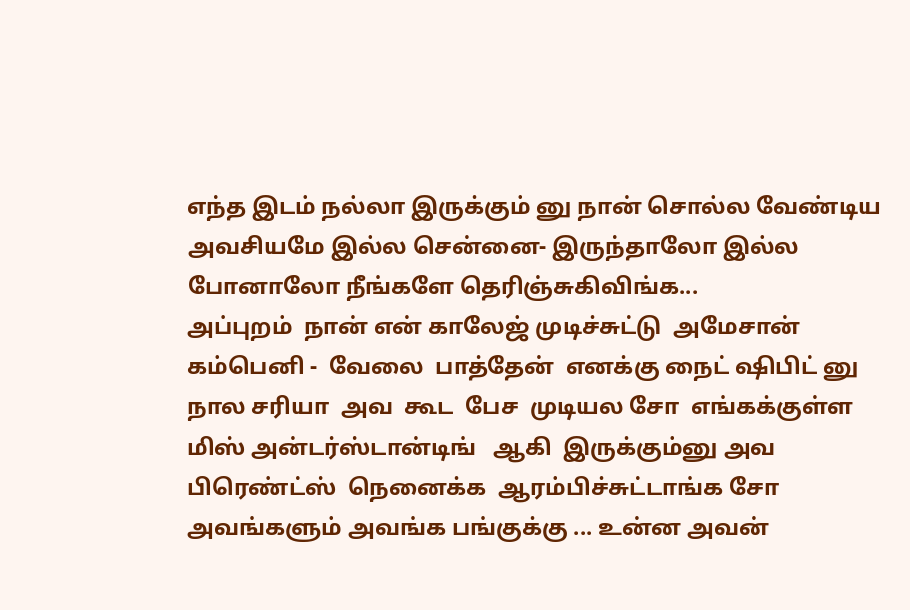எந்த இடம் நல்லா இருக்கும் னு நான் சொல்ல வேண்டிய அவசியமே இல்ல சென்னை- இருந்தாலோ இல்ல போனாலோ நீங்களே தெரிஞ்சுகிவிங்க...
அப்புறம்  நான் என் காலேஜ் முடிச்சுட்டு  அமேசான் கம்பெனி -  வேலை  பாத்தேன்  எனக்கு நைட் ஷிபிட் னு  நால சரியா  அவ  கூட  பேச  முடியல சோ  எங்கக்குள்ள   மிஸ் அன்டர்ஸ்டான்டிங்   ஆகி  இருக்கும்னு அவ  பிரெண்ட்ஸ்  நெனைக்க  ஆரம்பிச்சுட்டாங்க சோ அவங்களும் அவங்க பங்குக்கு ... உன்ன அவன்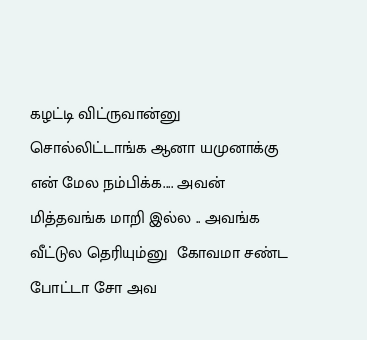கழட்டி விட்ருவான்னு சொல்லிட்டாங்க ஆனா யமுனாக்கு என் மேல நம்பிக்க.... அவன் மித்தவங்க மாறி இல்ல .. அவங்க வீட்டுல தெரியும்னு  கோவமா சண்ட போட்டா சோ அவ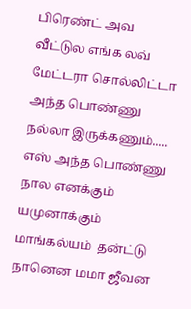பிரெண்ட் அவ வீட்டுல எங்க லவ் மேட்டரா சொல்லிட்டா  அந்த பொண்ணு நல்லா இருக்கணும்..... எஸ் அந்த பொண்ணு நால எனக்கும் யமுனாக்கும் மாங்கல்யம்  தன்ட்டு நானென மமா ஜீவன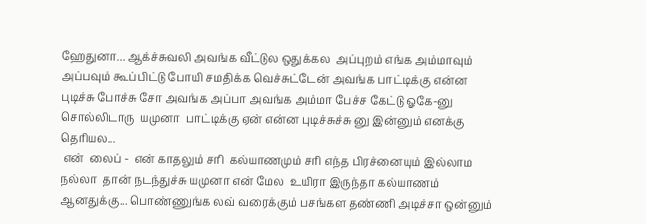ஹேதுனா... ஆக்ச்சுவலி அவங்க வீட்டுல ஒதுக்கல  அப்புறம் எங்க அம்மாவும் அப்பவும் கூப்பிட்டு போயி சமதிக்க வெச்சுட்டேன் அவங்க பாட்டிக்கு என்ன புடிச்சு போச்சு சோ அவங்க அப்பா அவங்க அம்மா பேச்ச கேட்டு ஓகே-னு சொல்லிடாரு  யமுனா  பாட்டிக்கு ஏன் என்ன புடிச்சுச்சு னு இன்னும் எனக்கு தெரியல...
 என்  லைப் -  என் காதலும் சரி  கல்யாணமும் சரி எந்த பிரச்னையும் இல்லாம நல்லா  தான் நடந்துச்சு யமுனா என் மேல  உயிரா இருந்தா கல்யாணம்  ஆனதுக்கு... பொண்ணுங்க லவ் வரைக்கும் பசங்கள தண்ணி அடிச்சா ஒன்னும்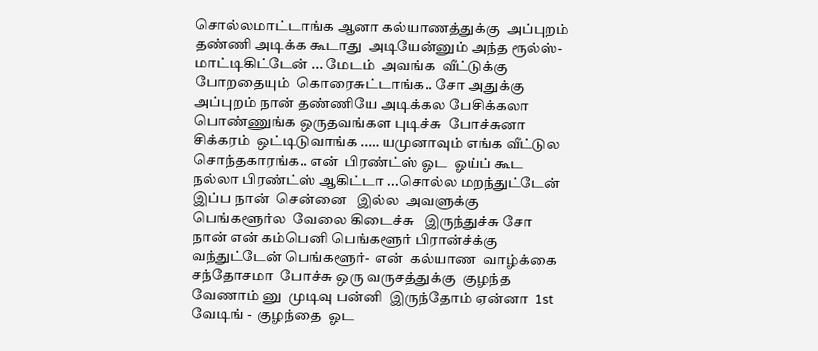சொல்லமாட்டாங்க ஆனா கல்யாணத்துக்கு  அப்புறம் தண்ணி அடிக்க கூடாது  அடியேன்னும் அந்த ரூல்ஸ்- மாட்டிகிட்டேன் ... மேடம்  அவங்க  வீட்டுக்கு போறதையும்  கொரைசுட்டாங்க.. சோ அதுக்கு அப்புறம் நான் தண்ணியே அடிக்கல பேசிக்கலா  பொண்ணுங்க ஒருதவங்கள புடிச்சு  போச்சுனா சிக்கரம்  ஒட்டிடுவாங்க ..… யமுனாவும் எங்க வீட்டுல சொந்தகாரங்க.. என்  பிரண்ட்ஸ் ஓட  ஓய்ப் கூட நல்லா பிரண்ட்ஸ் ஆகிட்டா ...சொல்ல மறந்துட்டேன் இப்ப நான்  சென்னை   இல்ல  அவளுக்கு  பெங்களூர்ல  வேலை கிடைச்சு   இருந்துச்சு சோ நான் என் கம்பெனி பெங்களூர் பிரான்ச்க்கு  வந்துட்டேன் பெங்களூர்-  என்  கல்யாண  வாழ்க்கை   சந்தோசமா  போச்சு ஒரு வருசத்துக்கு  குழந்த  வேணாம் னு  முடிவு பன்னி  இருந்தோம் ஏன்னா  1st வேடிங் -  குழந்தை  ஓட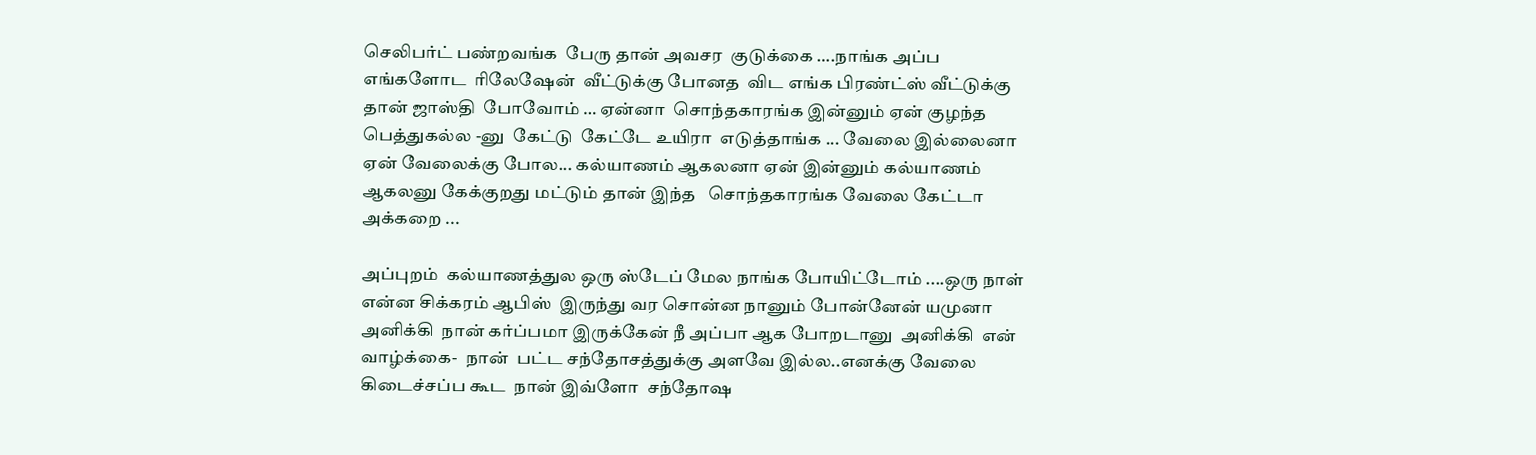செலிபர்ட் பண்றவங்க  பேரு தான் அவசர  குடுக்கை ….நாங்க அப்ப எங்களோட  ரிலேஷேன்  வீட்டுக்கு போனத  விட எங்க பிரண்ட்ஸ் வீட்டுக்கு தான் ஜாஸ்தி  போவோம் … ஏன்னா  சொந்தகாரங்க இன்னும் ஏன் குழந்த பெத்துகல்ல -னு  கேட்டு  கேட்டே உயிரா  எடுத்தாங்க ... வேலை இல்லைனா ஏன் வேலைக்கு போல... கல்யாணம் ஆகலனா ஏன் இன்னும் கல்யாணம் ஆகலனு கேக்குறது மட்டும் தான் இந்த   சொந்தகாரங்க வேலை கேட்டா அக்கறை ...

அப்புறம்  கல்யாணத்துல ஒரு ஸ்டேப் மேல நாங்க போயிட்டோம் ....ஒரு நாள் என்ன சிக்கரம் ஆபிஸ்  இருந்து வர சொன்ன நானும் போன்னேன் யமுனா அனிக்கி  நான் கர்ப்பமா இருக்கேன் நீ அப்பா ஆக போறடானு  அனிக்கி  என் வாழ்க்கை-  நான்  பட்ட சந்தோசத்துக்கு அளவே இல்ல..எனக்கு வேலை கிடைச்சப்ப கூட  நான் இவ்ளோ  சந்தோஷ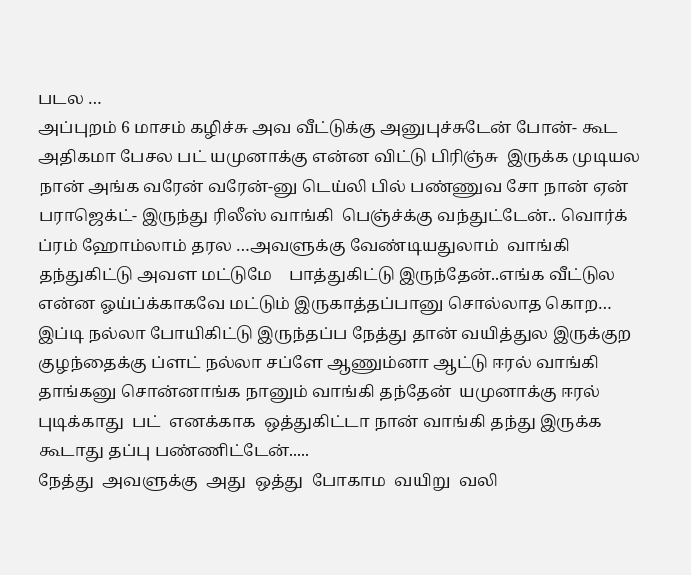படல …
அப்புறம் 6 மாசம் கழிச்சு அவ வீட்டுக்கு அனுபுச்சுடேன் போன்- கூட அதிகமா பேசல பட் யமுனாக்கு என்ன விட்டு பிரிஞ்சு  இருக்க முடியல நான் அங்க வரேன் வரேன்-னு டெய்லி பில் பண்ணுவ சோ நான் ஏன் பராஜெக்ட்- இருந்து ரிலீஸ் வாங்கி  பெஞ்ச்க்கு வந்துட்டேன்.. வொர்க்  ப்ரம் ஹோம்லாம் தரல …அவளுக்கு வேண்டியதுலாம்  வாங்கி  தந்துகிட்டு அவள மட்டுமே    பாத்துகிட்டு இருந்தேன்..எங்க வீட்டுல என்ன ஓய்ப்க்காகவே மட்டும் இருகாத்தப்பானு சொல்லாத கொற…
இப்டி நல்லா போயிகிட்டு இருந்தப்ப நேத்து தான் வயித்துல இருக்குற குழந்தைக்கு ப்ளட் நல்லா சப்ளே ஆணும்னா ஆட்டு ஈரல் வாங்கி தாங்கனு சொன்னாங்க நானும் வாங்கி தந்தேன்  யமுனாக்கு ஈரல் புடிக்காது  பட்  எனக்காக  ஒத்துகிட்டா நான் வாங்கி தந்து இருக்க கூடாது தப்பு பண்ணிட்டேன்.....
நேத்து  அவளுக்கு  அது  ஒத்து  போகாம  வயிறு  வலி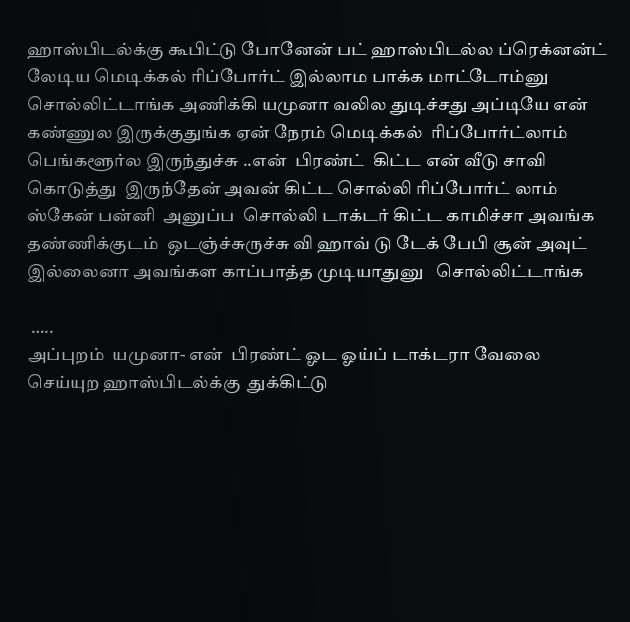ஹாஸ்பிடல்க்கு கூபிட்டு போனேன் பட் ஹாஸ்பிடல்ல ப்ரெக்னன்ட்  லேடிய மெடிக்கல் ரிப்போர்ட் இல்லாம பாக்க மாட்டோம்னு  சொல்லிட்டாங்க அணிக்கி யமுனா வலில துடிச்சது அப்டியே என் கண்ணுல இருக்குதுங்க ஏன் நேரம் மெடிக்கல்  ரிப்போர்ட்லாம்  பெங்களூர்ல இருந்துச்சு ..என்  பிரண்ட்  கிட்ட என் வீடு சாவி கொடுத்து  இருந்தேன் அவன் கிட்ட சொல்லி ரிப்போர்ட் லாம்  ஸ்கேன் பன்னி  அனுப்ப  சொல்லி டாக்டர் கிட்ட காமிச்சா அவங்க  தண்ணிக்குடம்  ஒடஞ்ச்சுருச்சு வி ஹாவ் டு டேக் பேபி சூன் அவுட் இல்லைனா அவங்கள காப்பாத்த முடியாதுனு   சொல்லிட்டாங்க

 …..
அப்புறம்  யமுனா- என்  பிரண்ட் ஓட ஓய்ப் டாக்டரா வேலை செய்யுற ஹாஸ்பிடல்க்கு  துக்கிட்டு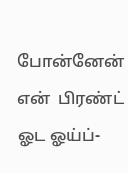போன்னேன்  என்  பிரண்ட் ஓட ஓய்ப்-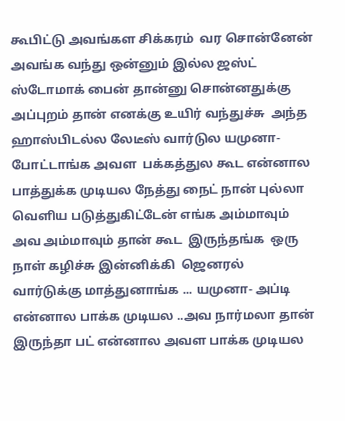கூபிட்டு அவங்கள சிக்கரம்  வர சொன்னேன் அவங்க வந்து ஒன்னும் இல்ல ஜஸ்ட் ஸ்டோமாக் பைன் தான்னு சொன்னதுக்கு அப்புறம் தான் எனக்கு உயிர் வந்துச்சு  அந்த  ஹாஸ்பிடல்ல லேடீஸ் வார்டுல யமுனா- போட்டாங்க அவள  பக்கத்துல கூட என்னால பாத்துக்க முடியல நேத்து நைட் நான் புல்லா வெளிய படுத்துகிட்டேன் எங்க அம்மாவும் அவ அம்மாவும் தான் கூட  இருந்தங்க  ஒரு நாள் கழிச்சு இன்னிக்கி  ஜெனரல் வார்டுக்கு மாத்துனாங்க ... யமுனா- அப்டி என்னால பாக்க முடியல ..அவ நார்மலா தான் இருந்தா பட் என்னால அவள பாக்க முடியல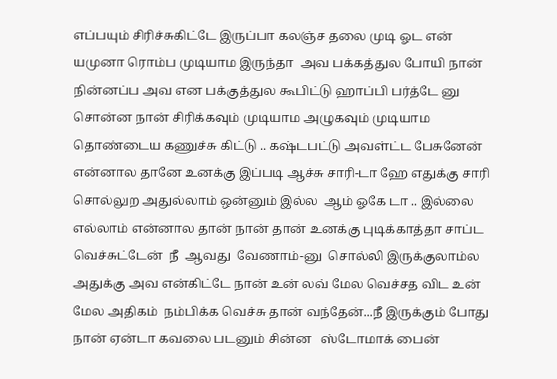எப்பயும் சிரிச்சுகிட்டே இருப்பா கலஞ்ச தலை முடி ஓட என் யமுனா ரொம்ப முடியாம இருந்தா  அவ பக்கத்துல போயி நான் நின்னப்ப அவ என பக்குத்துல கூபிட்டு ஹாப்பி பர்த்டே னு சொன்ன நான் சிரிக்கவும் முடியாம அழுகவும் முடியாம தொண்டைய கணுச்சு கிட்டு .. கஷ்டபட்டு அவள்ட்ட பேசுனேன்  என்னால தானே உனக்கு இப்படி ஆச்சு சாரி-டா ஹே எதுக்கு சாரி சொல்லுற அதுல்லாம் ஒன்னும் இல்ல  ஆம் ஓகே டா .. இல்லை எல்லாம் என்னால தான் நான் தான் உனக்கு புடிக்காத்தா சாப்ட வெச்சுட்டேன்  நீ  ஆவது  வேணாம்-னு  சொல்லி இருக்குலாம்ல அதுக்கு அவ என்கிட்டே நான் உன் லவ் மேல வெச்சத விட உன் மேல அதிகம்  நம்பிக்க வெச்சு தான் வந்தேன்...நீ இருக்கும் போது நான் ஏன்டா கவலை படனும் சின்ன   ஸ்டோமாக் பைன்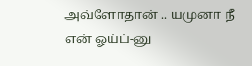அவ்ளோதான் .. யமுனா நீ  என் ஓய்ப்-னு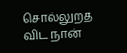சொல்லுறத  விட நான்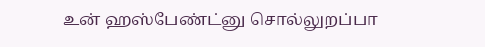உன் ஹஸ்பேண்ட்னு சொல்லுறப்பா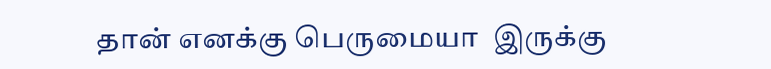தான் எனக்கு பெருமையா  இருக்கு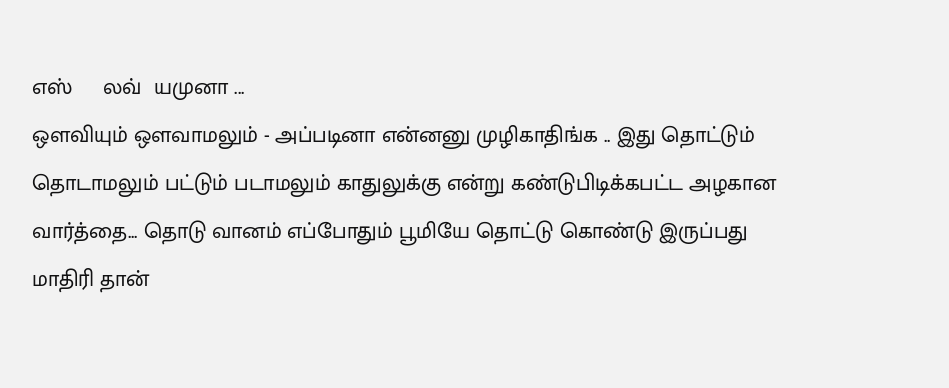எஸ்     லவ்  யமுனா ...
ஒளவியும் ஒளவாமலும் - அப்படினா என்னனு முழிகாதிங்க .. இது தொட்டும் தொடாமலும் பட்டும் படாமலும் காதுலுக்கு என்று கண்டுபிடிக்கபட்ட அழகான வார்த்தை... தொடு வானம் எப்போதும் பூமியே தொட்டு கொண்டு இருப்பது மாதிரி தான்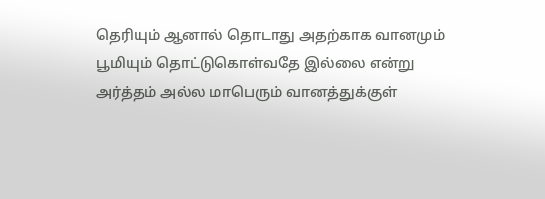தெரியும் ஆனால் தொடாது அதற்காக வானமும் பூமியும் தொட்டுகொள்வதே இல்லை என்று அர்த்தம் அல்ல மாபெரும் வானத்துக்குள்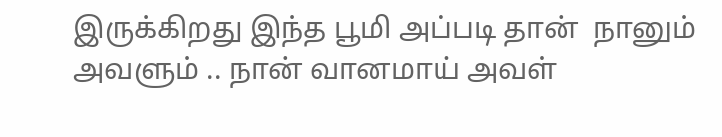இருக்கிறது இந்த பூமி அப்படி தான்  நானும் அவளும் .. நான் வானமாய் அவள்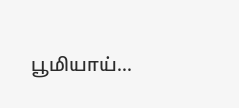பூமியாய்...